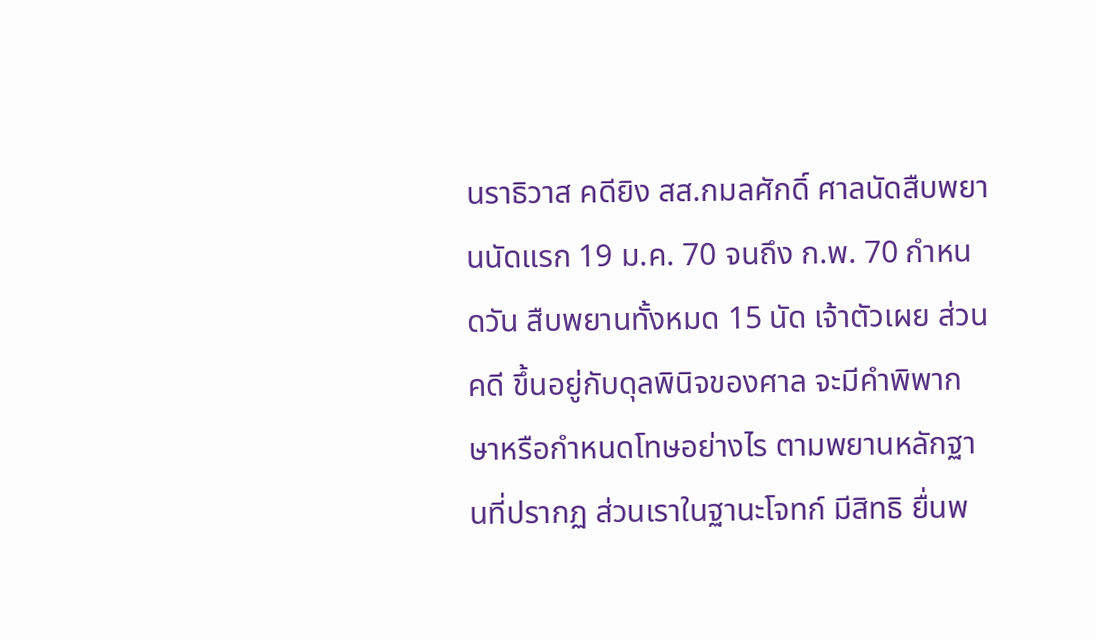นราธิวาส คดียิง สส.กมลศักดิ์ ศาลนัดสืบพยานนัดแรก 19 ม.ค. 70 จนถึง ก.พ. 70 กำหนดวัน สืบพยานทั้งหมด 15 นัด เจ้าตัวเผย ส่วนคดี ขึ้นอยู่กับดุลพินิจของศาล จะมีคำพิพากษาหรือกำหนดโทษอย่างไร ตามพยานหลักฐานที่ปรากฏ ส่วนเราในฐานะโจทก์ มีสิทธิ ยื่นพ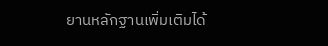ยานหลักฐานเพิ่มเติมได้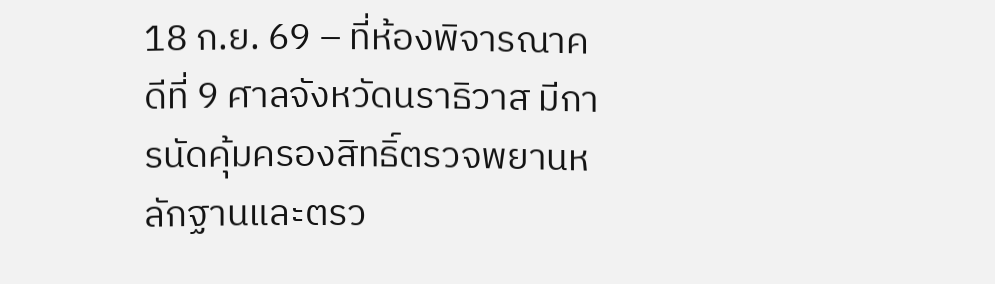18 ก.ย. 69 – ที่ห้องพิจารณาคดีที่ 9 ศาลจังหวัดนราธิวาส มีการนัดคุ้มครองสิทธิ์ตรวจพยานหลักฐานและตรว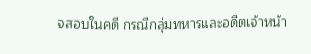จสอบในคดี กรณีกลุ่มทหารและอดีตเจ้าหน้า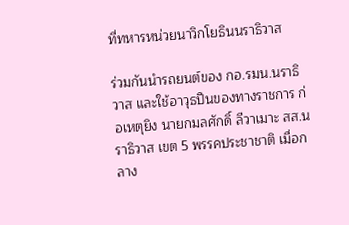ที่ทหารหน่วยนาวิกโยธินนราธิวาส

ร่วมกันนำรถยนต์ของ กอ.รมน.นราธิวาส และใช้อาวุธปืนของทางราชการ ก่อเหตุยิง นายกมลศักดิ์ ลีวาเมาะ สส.นราธิวาส เขต 5 พรรคประชาชาติ เมื่อกลาง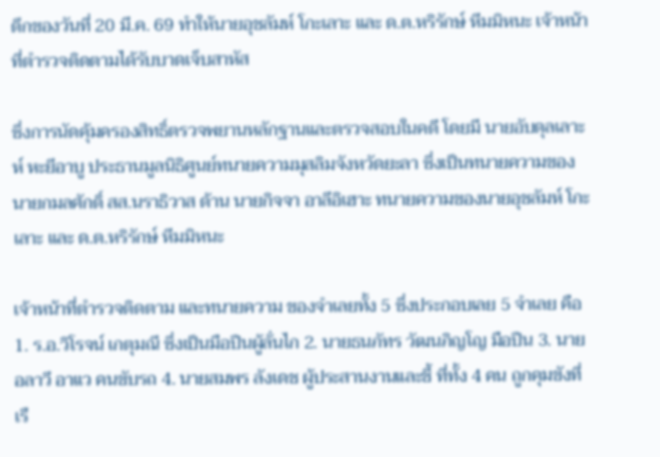ดึกของวันที่ 20 มี.ค. 69 ทำให้นายอุชลัมห์ โกะเลาะ และ ด.ต.หริรักษ์ หีมมิหนะ เจ้าหน้าที่ตำรวจติดตามได้รับบาดเจ็บสาหัส

ซึ่งการนัดคุ้มครองสิทธิ์ตรวจพยานหลักฐานและตรวจสอบในคดี โดยมี นายอับดุลเลาะห์ หะยีอาบู ประธานมูลนิธิศูนย์ทนายความมุสลิมจังหวัดยะลา ซึ่งเป็นทนายความของ นายกมลศักดิ์ สส.นราธิวาส ด้าน นายกิจจา อาลีอิเฮาะ ทนายความของนายอุชลัมห์ โกะเลาะ และ ด.ต.หริรักษ์ หีมมิหนะ

เจ้าหน้าที่ตำรวจติดตาม และทนายความ ของจำเลยทั้ง 5 ซึ่งประกอบเลย 5 จำเลย คือ 1. ร.อ.วิโรจน์ เกตุมณี ซึ่งเป็นมือปืนผู้ลั่นไก 2. นายธนภัทร วัฒนภิญโญ มือปืน 3. นายอลาวี อาแว คนขับรถ 4. นายสมพร ลังเดช ผู้ประสานงานและชี้ ที่ทั้ง 4 คน ถูกคุมขังที่เรื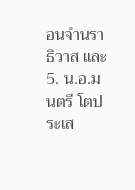อนจำนราธิวาส และ 5. น.อ.มนตรี โตประเส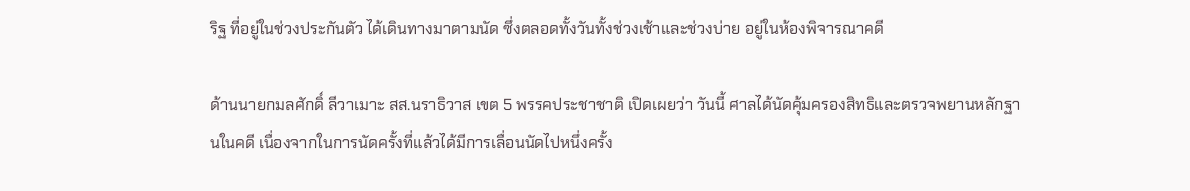ริฐ ที่อยู่ในช่วงประกันตัว ได้เดินทางมาตามนัด ซึ่งตลอดทั้งวันทั้งช่วงเช้าและช่วงบ่าย อยู่ในห้องพิจารณาคดี

ด้านนายกมลศักดิ์ ลีวาเมาะ สส.นราธิวาส เขต 5 พรรคประชาชาติ เปิดเผยว่า วันนี้ ศาลได้นัดคุ้มครองสิทธิและตรวจพยานหลักฐานในคดี เนื่องจากในการนัดครั้งที่แล้วได้มีการเลื่อนนัดไปหนึ่งครั้ง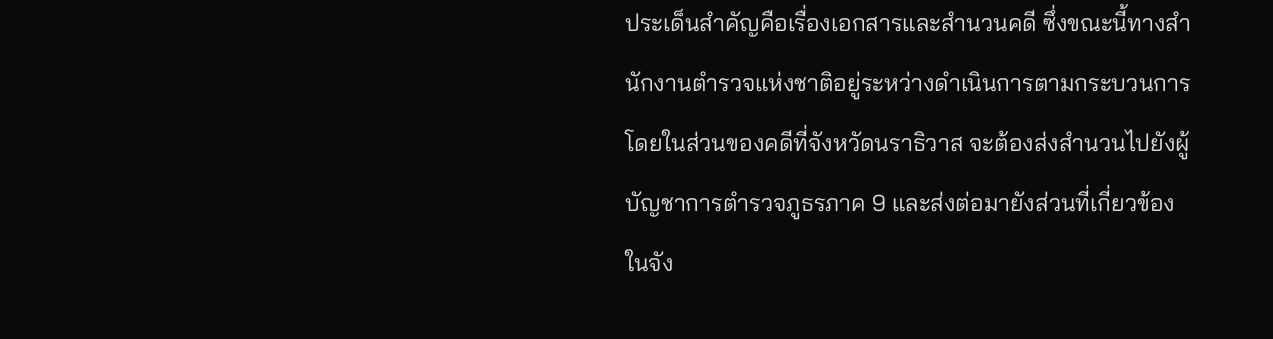ประเด็นสำคัญคือเรื่องเอกสารและสำนวนคดี ซึ่งขณะนี้ทางสำนักงานตำรวจแห่งชาติอยู่ระหว่างดำเนินการตามกระบวนการ โดยในส่วนของคดีที่จังหวัดนราธิวาส จะต้องส่งสำนวนไปยังผู้บัญชาการตำรวจภูธรภาค 9 และส่งต่อมายังส่วนที่เกี่ยวข้องในจัง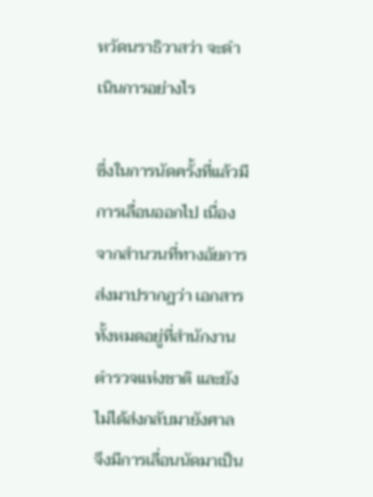หวัดนราธิวาสว่า จะดำเนินการอย่างไร

ซึ่งในการนัดครั้งที่แล้วมีการเลื่อนออกไป เนื่องจากสำนวนที่ทางอัยการส่งมาปรากฏว่า เอกสารทั้งหมดอยู่ที่สำนักงานตำรวจแห่งชาติ และยังไม่ได้ส่งกลับมายังศาล จึงมีการเลื่อนนัดมาเป็น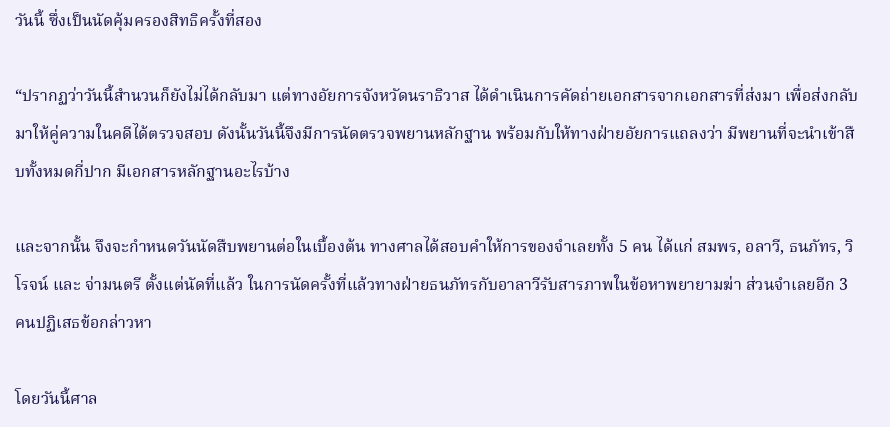วันนี้ ซึ่งเป็นนัดคุ้มครองสิทธิครั้งที่สอง

“ปรากฏว่าวันนี้สำนวนก็ยังไม่ได้กลับมา แต่ทางอัยการจังหวัดนราธิวาส ได้ดำเนินการคัดถ่ายเอกสารจากเอกสารที่ส่งมา เพื่อส่งกลับมาให้คู่ความในคดีได้ตรวจสอบ ดังนั้นวันนี้จึงมีการนัดตรวจพยานหลักฐาน พร้อมกับให้ทางฝ่ายอัยการแถลงว่า มีพยานที่จะนำเข้าสืบทั้งหมดกี่ปาก มีเอกสารหลักฐานอะไรบ้าง

และจากนั้น จึงจะกำหนดวันนัดสืบพยานต่อในเบื้องต้น ทางศาลได้สอบคำให้การของจำเลยทั้ง 5 คน ได้แก่ สมพร, อลาวี, ธนภัทร, วิโรจน์ และ จ่ามนตรี ตั้งแต่นัดที่แล้ว ในการนัดครั้งที่แล้วทางฝ่ายธนภัทรกับอาลาวีรับสารภาพในข้อหาพยายามฆ่า ส่วนจำเลยอีก 3 คนปฏิเสธข้อกล่าวหา

โดยวันนี้ศาล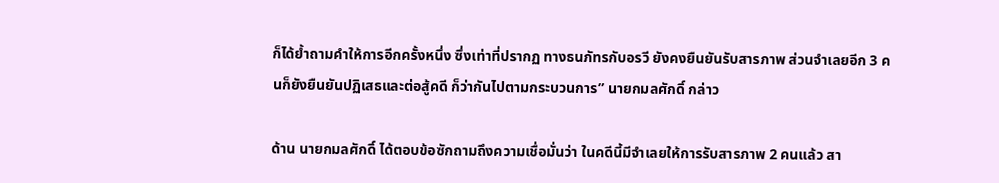ก็ได้ย้ำถามคำให้การอีกครั้งหนึ่ง ซึ่งเท่าที่ปรากฏ ทางธนภัทรกับอรวี ยังคงยืนยันรับสารภาพ ส่วนจำเลยอีก 3 คนก็ยังยืนยันปฏิเสธและต่อสู้คดี ก็ว่ากันไปตามกระบวนการ” นายกมลศักดิ์ กล่าว

ด้าน นายกมลศักดิ์ ได้ตอบข้อซักถามถึงความเชื่อมั่นว่า ในคดีนี้มีจำเลยให้การรับสารภาพ 2 คนแล้ว สา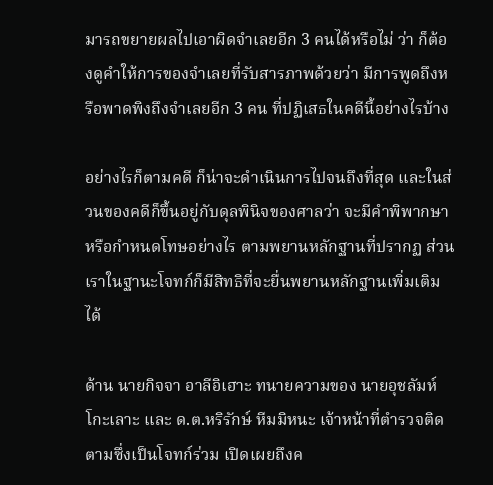มารถขยายผลไปเอาผิดจำเลยอีก 3 คนได้หรือไม่ ว่า ก็ต้องดูคำให้การของจำเลยที่รับสารภาพด้วยว่า มีการพูดถึงหรือพาดพิงถึงจำเลยอีก 3 คน ที่ปฏิเสธในคดีนี้อย่างไรบ้าง

อย่างไรก็ตามคดี ก็น่าจะดำเนินการไปจนถึงที่สุด และในส่วนของคดีก็ขึ้นอยู่กับดุลพินิจของศาลว่า จะมีคำพิพากษาหรือกำหนดโทษอย่างไร ตามพยานหลักฐานที่ปรากฏ ส่วนเราในฐานะโจทก์ก็มีสิทธิที่จะยื่นพยานหลักฐานเพิ่มเติมได้

ด้าน นายกิจจา อาลีอิเฮาะ ทนายความของ นายอุชลัมห์ โกะเลาะ และ ด.ต.หริรักษ์ หีมมิหนะ เจ้าหน้าที่ตำรวจติดตามซึ่งเป็นโจทก์ร่วม เปิดเผยถึงค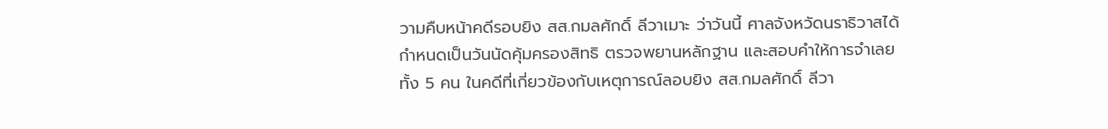วามคืบหน้าคดีรอบยิง สส.กมลศักดิ์ ลีวาเมาะ ว่าวันนี้ ศาลจังหวัดนราธิวาสได้กำหนดเป็นวันนัดคุ้มครองสิทธิ ตรวจพยานหลักฐาน และสอบคำให้การจำเลยทั้ง 5 คน ในคดีที่เกี่ยวข้องกับเหตุการณ์ลอบยิง สส.กมลศักดิ์ ลีวา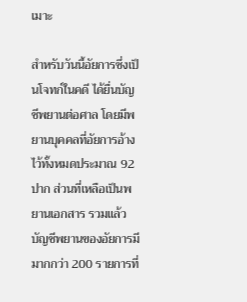เมาะ

สำหรับวันนี้อัยการซึ่งเป็นโจทก์ในคดี ได้ยื่นบัญชีพยานต่อศาล โดยมีพยานบุคคลที่อัยการอ้างไว้ทั้งหมดประมาณ 92 ปาก ส่วนที่เหลือเป็นพยานเอกสาร รวมแล้วบัญชีพยานของอัยการมีมากกว่า 200 รายการที่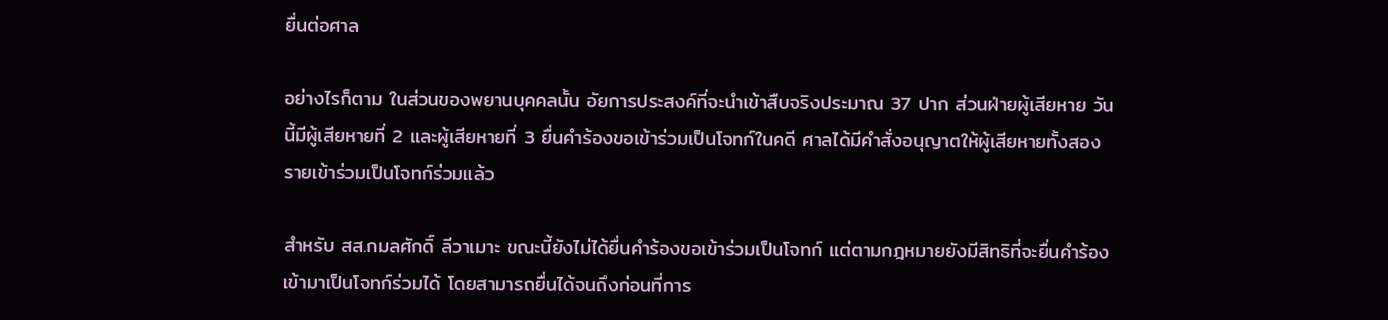ยื่นต่อศาล

อย่างไรก็ตาม ในส่วนของพยานบุคคลนั้น อัยการประสงค์ที่จะนำเข้าสืบจริงประมาณ 37 ปาก ส่วนฝ่ายผู้เสียหาย วันนี้มีผู้เสียหายที่ 2 และผู้เสียหายที่ 3 ยื่นคำร้องขอเข้าร่วมเป็นโจทก์ในคดี ศาลได้มีคำสั่งอนุญาตให้ผู้เสียหายทั้งสองรายเข้าร่วมเป็นโจทก์ร่วมแล้ว

สำหรับ สส.กมลศักดิ์ ลีวาเมาะ ขณะนี้ยังไม่ได้ยื่นคำร้องขอเข้าร่วมเป็นโจทก์ แต่ตามกฎหมายยังมีสิทธิที่จะยื่นคำร้องเข้ามาเป็นโจทก์ร่วมได้ โดยสามารถยื่นได้จนถึงก่อนที่การ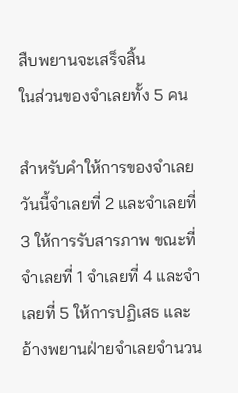สืบพยานจะเสร็จสิ้น
ในส่วนของจำเลยทั้ง 5 คน

สำหรับคำให้การของจำเลย วันนี้จำเลยที่ 2 และจำเลยที่ 3 ให้การรับสารภาพ ขณะที่จำเลยที่ 1 จำเลยที่ 4 และจำเลยที่ 5 ให้การปฏิเสธ และอ้างพยานฝ่ายจำเลยจำนวน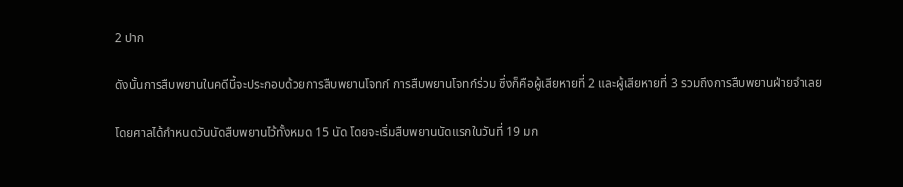2 ปาก

ดังนั้นการสืบพยานในคดีนี้จะประกอบด้วยการสืบพยานโจทก์ การสืบพยานโจทก์ร่วม ซึ่งก็คือผู้เสียหายที่ 2 และผู้เสียหายที่ 3 รวมถึงการสืบพยานฝ่ายจำเลย

โดยศาลได้กำหนดวันนัดสืบพยานไว้ทั้งหมด 15 นัด โดยจะเริ่มสืบพยานนัดแรกในวันที่ 19 มก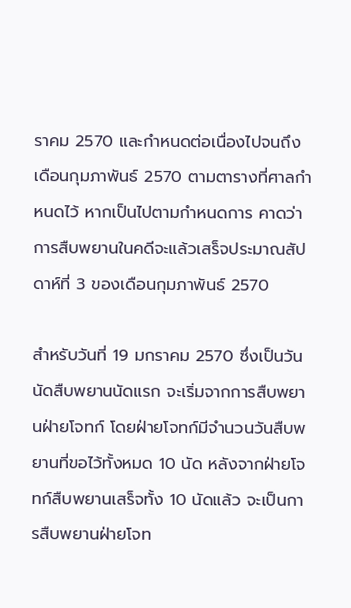ราคม 2570 และกำหนดต่อเนื่องไปจนถึงเดือนกุมภาพันธ์ 2570 ตามตารางที่ศาลกำหนดไว้ หากเป็นไปตามกำหนดการ คาดว่า การสืบพยานในคดีจะแล้วเสร็จประมาณสัปดาห์ที่ 3 ของเดือนกุมภาพันธ์ 2570

สำหรับวันที่ 19 มกราคม 2570 ซึ่งเป็นวันนัดสืบพยานนัดแรก จะเริ่มจากการสืบพยานฝ่ายโจทก์ โดยฝ่ายโจทก์มีจำนวนวันสืบพยานที่ขอไว้ทั้งหมด 10 นัด หลังจากฝ่ายโจทก์สืบพยานเสร็จทั้ง 10 นัดแล้ว จะเป็นการสืบพยานฝ่ายโจท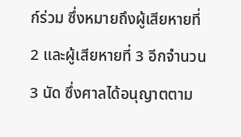ก์ร่วม ซึ่งหมายถึงผู้เสียหายที่ 2 และผู้เสียหายที่ 3 อีกจำนวน 3 นัด ซึ่งศาลได้อนุญาตตาม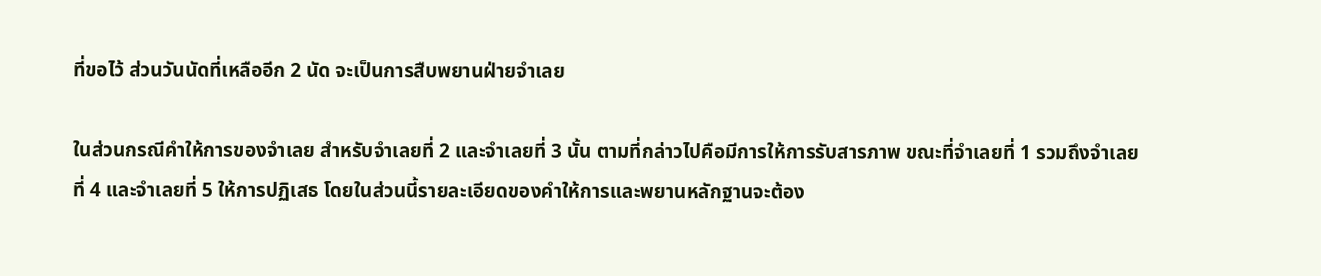ที่ขอไว้ ส่วนวันนัดที่เหลืออีก 2 นัด จะเป็นการสืบพยานฝ่ายจำเลย

ในส่วนกรณีคำให้การของจำเลย สำหรับจำเลยที่ 2 และจำเลยที่ 3 นั้น ตามที่กล่าวไปคือมีการให้การรับสารภาพ ขณะที่จำเลยที่ 1 รวมถึงจำเลยที่ 4 และจำเลยที่ 5 ให้การปฏิเสธ โดยในส่วนนี้รายละเอียดของคำให้การและพยานหลักฐานจะต้อง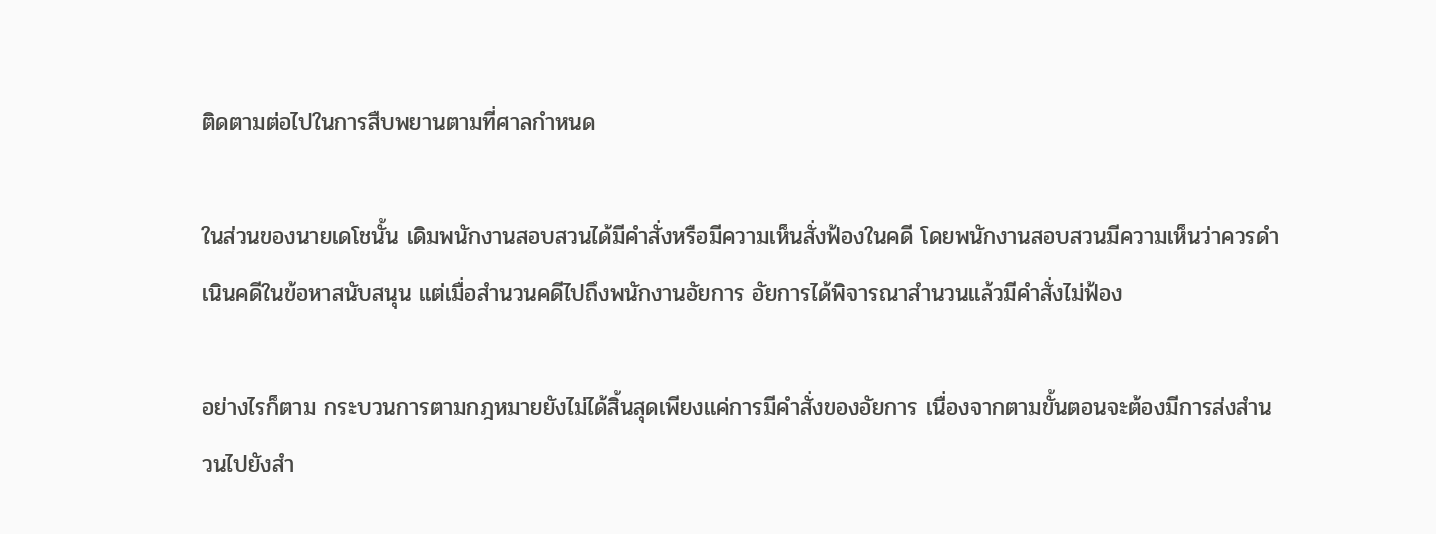ติดตามต่อไปในการสืบพยานตามที่ศาลกำหนด

ในส่วนของนายเดโชนั้น เดิมพนักงานสอบสวนได้มีคำสั่งหรือมีความเห็นสั่งฟ้องในคดี โดยพนักงานสอบสวนมีความเห็นว่าควรดำเนินคดีในข้อหาสนับสนุน แต่เมื่อสำนวนคดีไปถึงพนักงานอัยการ อัยการได้พิจารณาสำนวนแล้วมีคำสั่งไม่ฟ้อง

อย่างไรก็ตาม กระบวนการตามกฎหมายยังไม่ได้สิ้นสุดเพียงแค่การมีคำสั่งของอัยการ เนื่องจากตามขั้นตอนจะต้องมีการส่งสำนวนไปยังสำ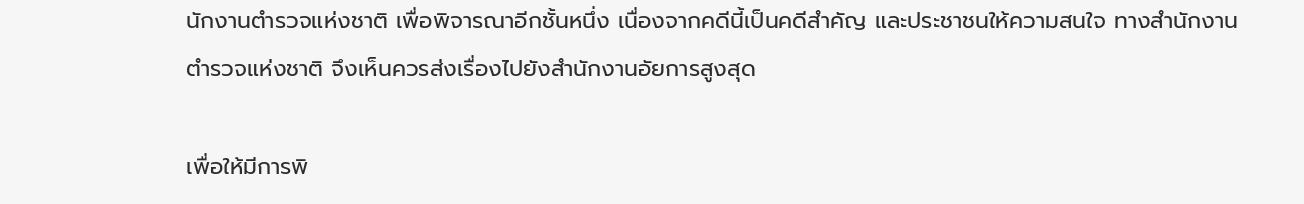นักงานตำรวจแห่งชาติ เพื่อพิจารณาอีกชั้นหนึ่ง เนื่องจากคดีนี้เป็นคดีสำคัญ และประชาชนให้ความสนใจ ทางสำนักงานตำรวจแห่งชาติ จึงเห็นควรส่งเรื่องไปยังสำนักงานอัยการสูงสุด

เพื่อให้มีการพิ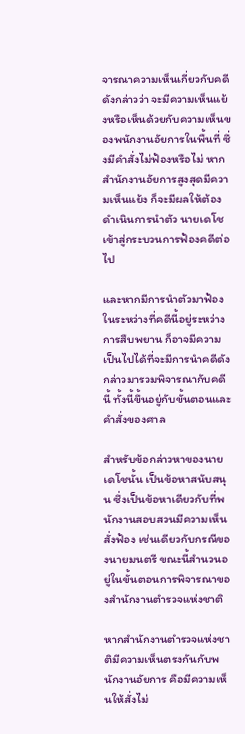จารณาความเห็นเกี่ยวกับคดีดังกล่าวว่า จะมีความเห็นแย้งหรือเห็นด้วยกับความเห็นของพนักงานอัยการในพื้นที่ ซึ่งมีคำสั่งไม่ฟ้องหรือไม่ หากสำนักงานอัยการสูงสุดมีความเห็นแย้ง ก็จะมีผลให้ต้องดำเนินการนำตัว นายเดโช เข้าสู่กระบวนการฟ้องคดีต่อไป

และหากมีการนำตัวมาฟ้องในระหว่างที่คดีนี้อยู่ระหว่างการสืบพยาน ก็อาจมีความเป็นไปได้ที่จะมีการนำคดีดังกล่าวมารวมพิจารณากับคดีนี้ ทั้งนี้ขึ้นอยู่กับขั้นตอนและคำสั่งของศาล

สำหรับข้อกล่าวหาของนายเดโชนั้น เป็นข้อหาสนับสนุน ซึ่งเป็นข้อหาเดียวกับที่พนักงานสอบสวนมีความเห็นสั่งฟ้อง เช่นเดียวกับกรณีของนายมนตรี ขณะนี้สำนวนอยู่ในขั้นตอนการพิจารณาของสำนักงานตำรวจแห่งชาติ

หากสำนักงานตำรวจแห่งชาติมีความเห็นตรงกันกับพนักงานอัยการ คือมีความเห็นให้สั่งไม่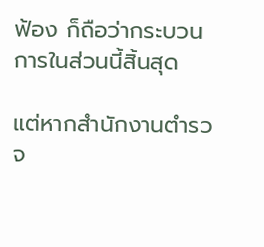ฟ้อง ก็ถือว่ากระบวนการในส่วนนี้สิ้นสุด

แต่หากสำนักงานตำรวจ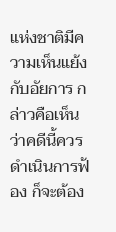แห่งชาติมีความเห็นแย้งกับอัยการ กล่าวคือเห็นว่าคดีนี้ควรดำเนินการฟ้อง ก็จะต้อง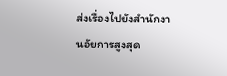ส่งเรื่องไปยังสำนักงานอัยการสูงสุด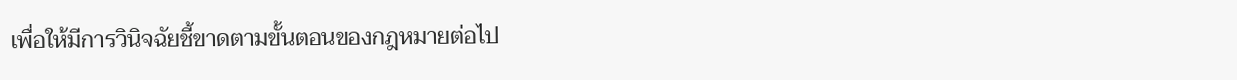เพื่อให้มีการวินิจฉัยชี้ขาดตามขั้นตอนของกฎหมายต่อไป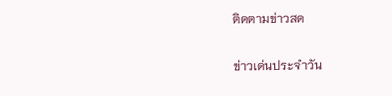ติดตามข่าวสด

ข่าวเด่นประจำวัน